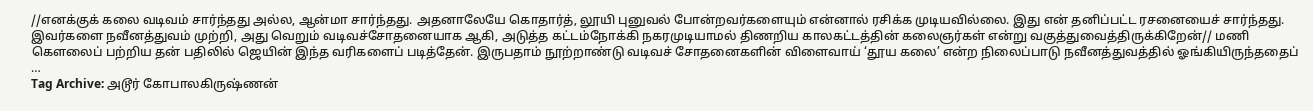//எனக்குக் கலை வடிவம் சார்ந்தது அல்ல, ஆன்மா சார்ந்தது. அதனாலேயே கொதார்த், லூயி புனுவல் போன்றவர்களையும் என்னால் ரசிக்க முடியவில்லை. இது என் தனிப்பட்ட ரசனையைச் சார்ந்தது. இவர்களை நவீனத்துவம் முற்றி, அது வெறும் வடிவச்சோதனையாக ஆகி, அடுத்த கட்டம்நோக்கி நகரமுடியாமல் திணறிய காலகட்டத்தின் கலைஞர்கள் என்று வகுத்துவைத்திருக்கிறேன்// மணி கௌலைப் பற்றிய தன் பதிலில் ஜெயின் இந்த வரிகளைப் படித்தேன். இருபதாம் நூற்றாண்டு வடிவச் சோதனைகளின் விளைவாய் ‘தூய கலை’ என்ற நிலைப்பாடு நவீனத்துவத்தில் ஓங்கியிருந்ததைப் …
Tag Archive: அடூர் கோபாலகிருஷ்ணன்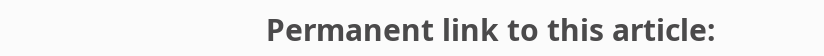Permanent link to this article: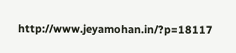http://www.jeyamohan.in/?p=18117